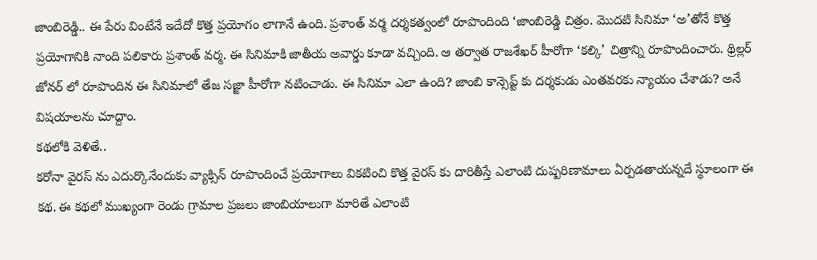జాంబిరెడ్డి.. ఈ పేరు వింటేనే ఇదేదో కొత్త ప్రయోగం లాగానే ఉంది. ప్రశాంత్ వర్మ దర్శకత్వంలో రూపొందింది ‘జాంబిరెడ్డి చిత్రం. మొదటి సినిమా ‘అ’తోనే కొత్త ప్రయోగానికి నాంది పలికారు ప్రశాంత్ వర్మ. ఈ సినిమాకి జాతీయ అవార్డు కూడా వచ్చింది. ఆ తర్వాత రాజశేఖర్ హీరోగా ‘కల్కి’ చిత్రాన్ని రూపొందించారు. థ్రిల్లర్ జోనర్ లో రూపొందిన ఈ సినిమాలో తేజ సజ్జా హీరోగా నటించాడు. ఈ సినిమా ఎలా ఉంది? జాంబి కాన్సెప్ట్ కు దర్శకుడు ఎంతవరకు న్యాయం చేశాడు? అనే విషయాలను చూద్దాం.
కథలోకి వెళితే..
కరోనా వైరస్ ను ఎదుర్కొనేందుకు వ్యాక్సిన్ రూపొందించే ప్రయోగాలు వికటించి కొత్త వైరస్ కు దారితీస్తే ఎలాంటి దుష్పరిణామాలు ఏర్పడతాయన్నదే స్థూలంగా ఈ కథ. ఈ కథలో ముఖ్యంగా రెండు గ్రామాల ప్రజలు జాంబియాలుగా మారితే ఎలాంటి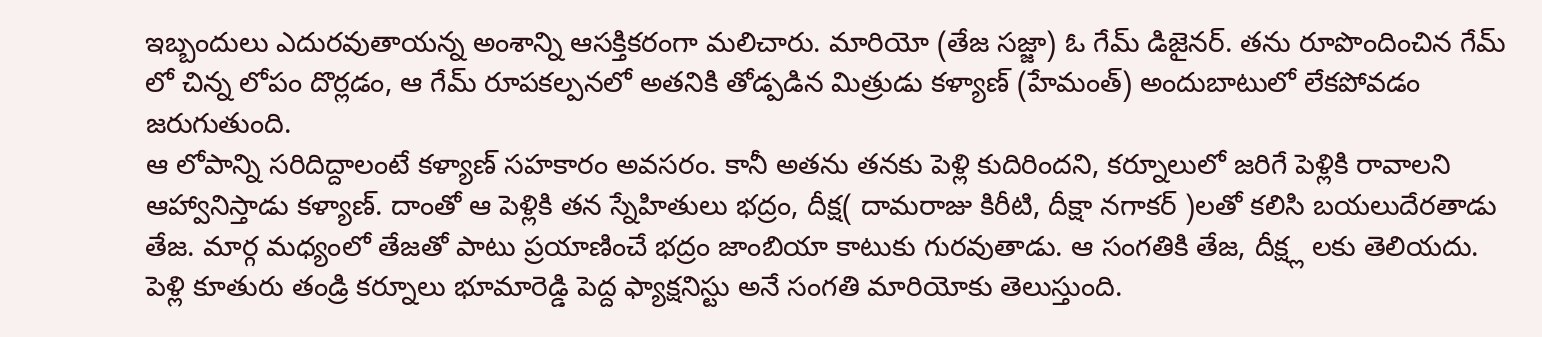ఇబ్బందులు ఎదురవుతాయన్న అంశాన్ని ఆసక్తికరంగా మలిచారు. మారియో (తేజ సజ్జా) ఓ గేమ్ డిజైనర్. తను రూపొందించిన గేమ్ లో చిన్న లోపం దొర్లడం, ఆ గేమ్ రూపకల్పనలో అతనికి తోడ్పడిన మిత్రుడు కళ్యాణ్ (హేమంత్) అందుబాటులో లేకపోవడం జరుగుతుంది.
ఆ లోపాన్ని సరిదిద్దాలంటే కళ్యాణ్ సహకారం అవసరం. కానీ అతను తనకు పెళ్లి కుదిరిందని, కర్నూలులో జరిగే పెళ్లికి రావాలని ఆహ్వానిస్తాడు కళ్యాణ్. దాంతో ఆ పెళ్లికి తన స్నేహితులు భద్రం, దీక్ష( దామరాజు కిరీటి, దీక్షా నగాకర్ )లతో కలిసి బయలుదేరతాడు తేజ. మార్గ మధ్యంలో తేజతో పాటు ప్రయాణించే భద్రం జాంబియా కాటుకు గురవుతాడు. ఆ సంగతికి తేజ, దీక్ష్ల లకు తెలియదు. పెళ్లి కూతురు తండ్రి కర్నూలు భూమారెడ్డి పెద్ద ఫ్యాక్షనిస్టు అనే సంగతి మారియోకు తెలుస్తుంది.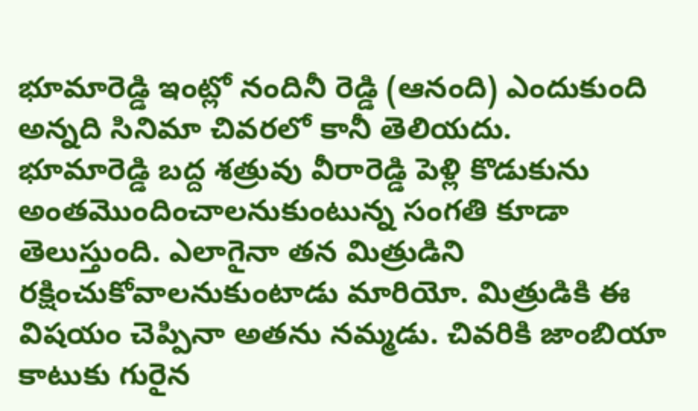భూమారెడ్డి ఇంట్లో నందినీ రెడ్డి (ఆనంది) ఎందుకుంది అన్నది సినిమా చివరలో కానీ తెలియదు.
భూమారెడ్డి బద్ద శత్రువు వీరారెడ్డి పెళ్లి కొడుకును అంతమొందించాలనుకుంటున్న సంగతి కూడా తెలుస్తుంది. ఎలాగైనా తన మిత్రుడిని రక్షించుకోవాలనుకుంటాడు మారియో. మిత్రుడికి ఈ విషయం చెప్పినా అతను నమ్మడు. చివరికి జాంబియా కాటుకు గురైన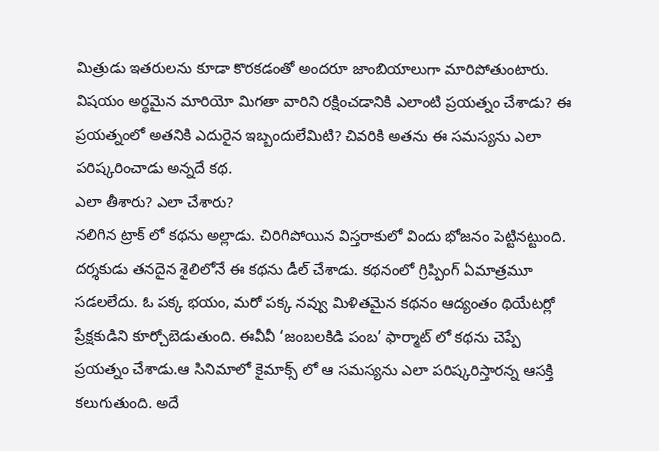మిత్రుడు ఇతరులను కూడా కొరకడంతో అందరూ జాంబియాలుగా మారిపోతుంటారు. విషయం అర్థమైన మారియో మిగతా వారిని రక్షించడానికి ఎలాంటి ప్రయత్నం చేశాడు? ఈ ప్రయత్నంలో అతనికి ఎదురైన ఇబ్బందులేమిటి? చివరికి అతను ఈ సమస్యను ఎలా పరిష్కరించాడు అన్నదే కథ.
ఎలా తీశారు? ఎలా చేశారు?
నలిగిన ట్రాక్ లో కథను అల్లాడు. చిరిగిపోయిన విస్తరాకులో విందు భోజనం పెట్టినట్టుంది.
దర్శకుడు తనదైన శైలిలోనే ఈ కథను డీల్ చేశాడు. కథనంలో గ్రిప్పింగ్ ఏమాత్రమూ సడలలేదు. ఓ పక్క భయం, మరో పక్క నవ్వు మిళితమైన కథనం ఆద్యంతం థియేటర్లో ప్రేక్షకుడిని కూర్చోబెడుతుంది. ఈవీవీ ‘జంబలకిడి పంబ’ ఫార్మాట్ లో కథను చెప్పే ప్రయత్నం చేశాడు.ఆ సినిమాలో కైమాక్స్ లో ఆ సమస్యను ఎలా పరిష్కరిస్తారన్న ఆసక్తి కలుగుతుంది. అదే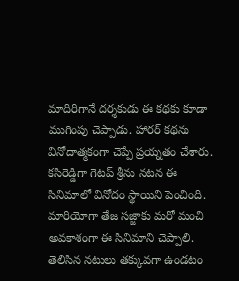మాదిరిగానే దర్శకుడు ఈ కథకు కూడా ముగింపు చెప్పాడు. హారర్ కథను వినోదాత్మకంగా చెప్పే ప్రయ్నతం చేశారు.
కసిరెడ్డిగా గెటప్ శ్రీను నటన ఈ సినిమాలో వినోదం స్థాయిని పెంచింది. మారియోగా తేజ సజ్జాకు మరో మంచి అవకాశంగా ఈ సినిమాని చెప్పాలి. తెలిసిన నటులు తక్కువగా ఉండటం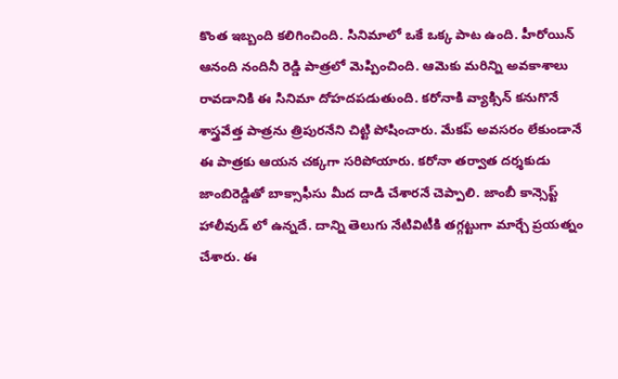కొంత ఇబ్బంది కలిగించింది. సినిమాలో ఒకే ఒక్క పాట ఉంది. హీరోయిన్ ఆనంది నందినీ రెడ్డి పాత్రలో మెప్పించింది. ఆమెకు మరిన్ని అవకాశాలు రావడానికి ఈ సినిమా దోహదపడుతుంది. కరోనాకి వ్యాక్సిన్ కనుగొనే శాస్త్రవేత్త పాత్రను త్రిపురనేని చిట్టి పోషించారు. మేకప్ అవసరం లేకుండానే ఈ పాత్రకు ఆయన చక్కగా సరిపోయారు. కరోనా తర్వాత దర్శకుడు జాంబిరెడ్డితో బాక్సాఫీసు మీద దాడి చేశారనే చెప్పాలి. జాంబీ కాన్సెప్ట్ హాలీవుడ్ లో ఉన్నదే. దాన్ని తెలుగు నేటివిటీకి తగ్గట్టుగా మార్చే ప్రయత్నం చేశారు. ఈ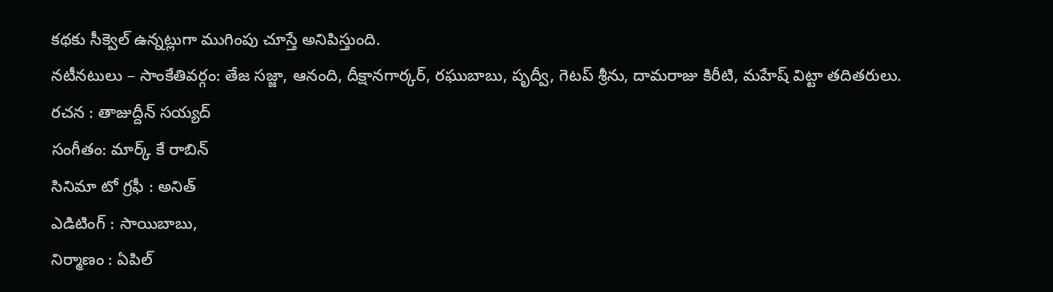కథకు సీక్వెల్ ఉన్నట్లుగా ముగింపు చూస్తే అనిపిస్తుంది.
నటీనటులు – సాంకేతివర్గం: తేజ సజ్జా, ఆనంది, దీక్షానగార్కర్, రఘుబాబు, పృద్వీ, గెటప్ శ్రీను, దామరాజు కిరీటి, మహేష్ విట్టా తదితరులు.
రచన : తాజుద్దీన్ సయ్యద్
సంగీతం: మార్క్ కే రాబిన్
సినిమా టో గ్రఫీ : అనిత్
ఎడిటింగ్ : సాయిబాబు,
నిర్మాణం : ఏపిల్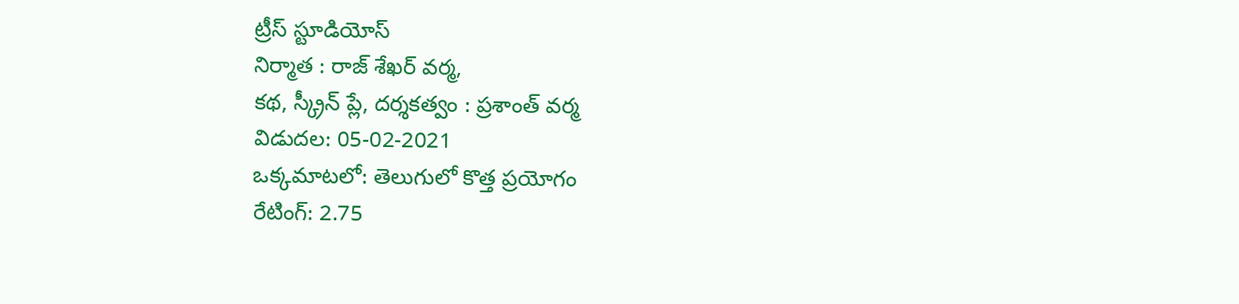ట్రీస్ స్టూడియోస్
నిర్మాత : రాజ్ శేఖర్ వర్మ,
కథ, స్క్రీన్ ప్లే, దర్శకత్వం : ప్రశాంత్ వర్మ
విడుదల: 05-02-2021
ఒక్కమాటలో: తెలుగులో కొత్త ప్రయోగం
రేటింగ్: 2.75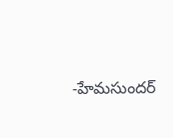-హేమసుందర్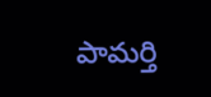పామర్తి